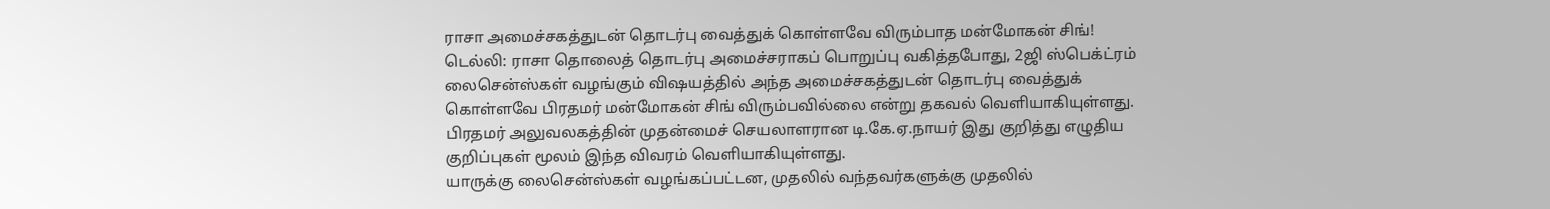ராசா அமைச்சகத்துடன் தொடர்பு வைத்துக் கொள்ளவே விரும்பாத மன்மோகன் சிங்!
டெல்லி: ராசா தொலைத் தொடர்பு அமைச்சராகப் பொறுப்பு வகித்தபோது, 2ஜி ஸ்பெக்ட்ரம் லைசென்ஸ்கள் வழங்கும் விஷயத்தில் அந்த அமைச்சகத்துடன் தொடர்பு வைத்துக் கொள்ளவே பிரதமர் மன்மோகன் சிங் விரும்பவில்லை என்று தகவல் வெளியாகியுள்ளது.
பிரதமர் அலுவலகத்தின் முதன்மைச் செயலாளரான டி.கே.ஏ.நாயர் இது குறித்து எழுதிய குறிப்புகள் மூலம் இந்த விவரம் வெளியாகியுள்ளது.
யாருக்கு லைசென்ஸ்கள் வழங்கப்பட்டன, முதலில் வந்தவர்களுக்கு முதலில்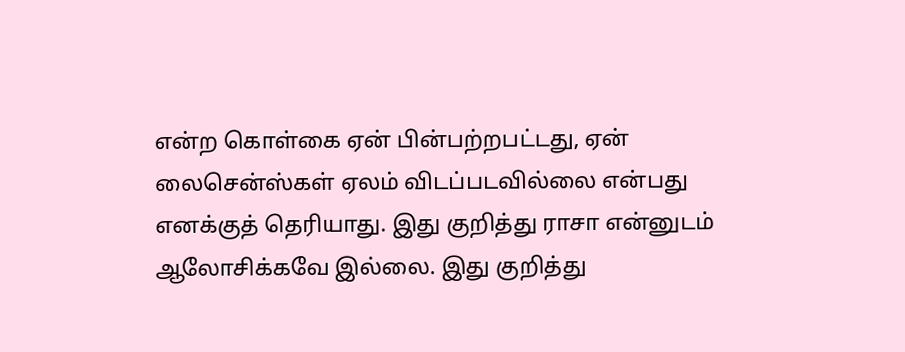என்ற கொள்கை ஏன் பின்பற்றபட்டது, ஏன் லைசென்ஸ்கள் ஏலம் விடப்படவில்லை என்பது எனக்குத் தெரியாது. இது குறித்து ராசா என்னுடம் ஆலோசிக்கவே இல்லை. இது குறித்து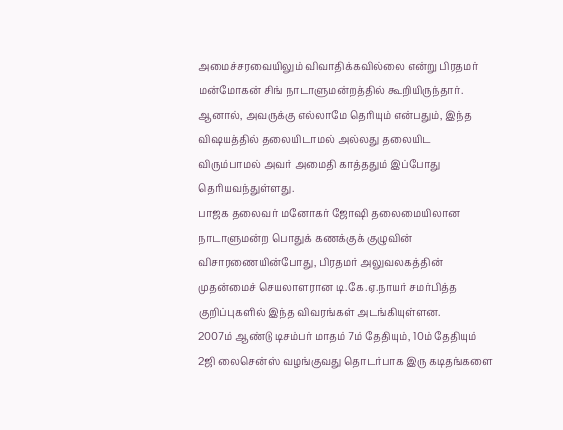அமைச்சரவையிலும் விவாதிக்கவில்லை என்று பிரதமர் மன்மோகன் சிங் நாடாளுமன்றத்தில் கூறியிருந்தார்.
ஆனால், அவருக்கு எல்லாமே தெரியும் என்பதும், இந்த விஷயத்தில் தலையிடாமல் அல்லது தலையிட விரும்பாமல் அவர் அமைதி காத்ததும் இப்போது தெரியவந்துள்ளது.
பாஜக தலைவர் மனோகர் ஜோஷி தலைமையிலான நாடாளுமன்ற பொதுக் கணக்குக் குழுவின் விசாரணையின்போது, பிரதமர் அலுவலகத்தின் முதன்மைச் செயலாளரான டி.கே.ஏ.நாயர் சமர்பித்த குறிப்புகளில் இந்த விவரங்கள் அடங்கியுள்ளன.
2007ம் ஆண்டு டிசம்பர் மாதம் 7ம் தேதியும், 10ம் தேதியும் 2ஜி லைசென்ஸ் வழங்குவது தொடர்பாக இரு கடிதங்களை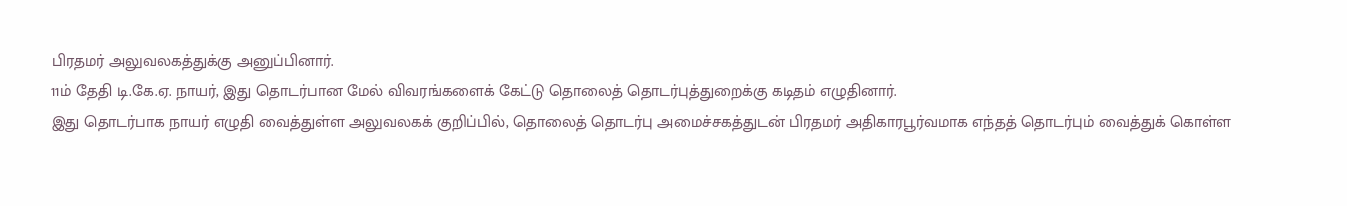பிரதமர் அலுவலகத்துக்கு அனுப்பினார்.
11ம் தேதி டி.கே.ஏ. நாயர், இது தொடர்பான மேல் விவரங்களைக் கேட்டு தொலைத் தொடர்புத்துறைக்கு கடிதம் எழுதினார்.
இது தொடர்பாக நாயர் எழுதி வைத்துள்ள அலுவலகக் குறிப்பில், தொலைத் தொடர்பு அமைச்சகத்துடன் பிரதமர் அதிகாரபூர்வமாக எந்தத் தொடர்பும் வைத்துக் கொள்ள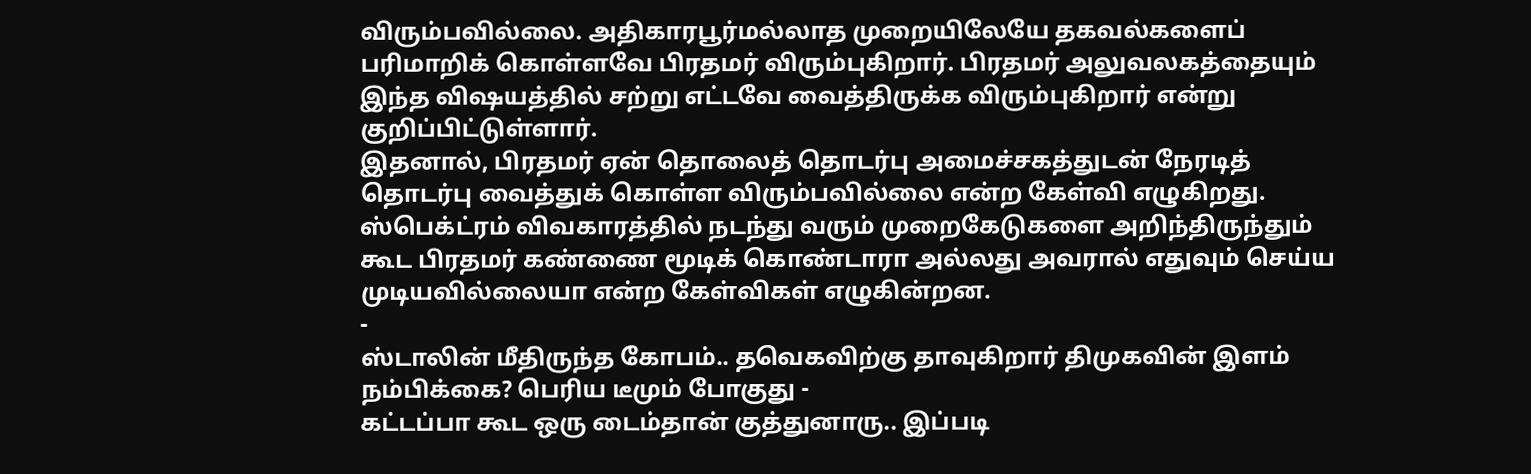விரும்பவில்லை. அதிகாரபூர்மல்லாத முறையிலேயே தகவல்களைப் பரிமாறிக் கொள்ளவே பிரதமர் விரும்புகிறார். பிரதமர் அலுவலகத்தையும் இந்த விஷயத்தில் சற்று எட்டவே வைத்திருக்க விரும்புகிறார் என்று குறிப்பிட்டுள்ளார்.
இதனால், பிரதமர் ஏன் தொலைத் தொடர்பு அமைச்சகத்துடன் நேரடித் தொடர்பு வைத்துக் கொள்ள விரும்பவில்லை என்ற கேள்வி எழுகிறது.
ஸ்பெக்ட்ரம் விவகாரத்தில் நடந்து வரும் முறைகேடுகளை அறிந்திருந்தும் கூட பிரதமர் கண்ணை மூடிக் கொண்டாரா அல்லது அவரால் எதுவும் செய்ய முடியவில்லையா என்ற கேள்விகள் எழுகின்றன.
-
ஸ்டாலின் மீதிருந்த கோபம்.. தவெகவிற்கு தாவுகிறார் திமுகவின் இளம் நம்பிக்கை? பெரிய டீமும் போகுது -
கட்டப்பா கூட ஒரு டைம்தான் குத்துனாரு.. இப்படி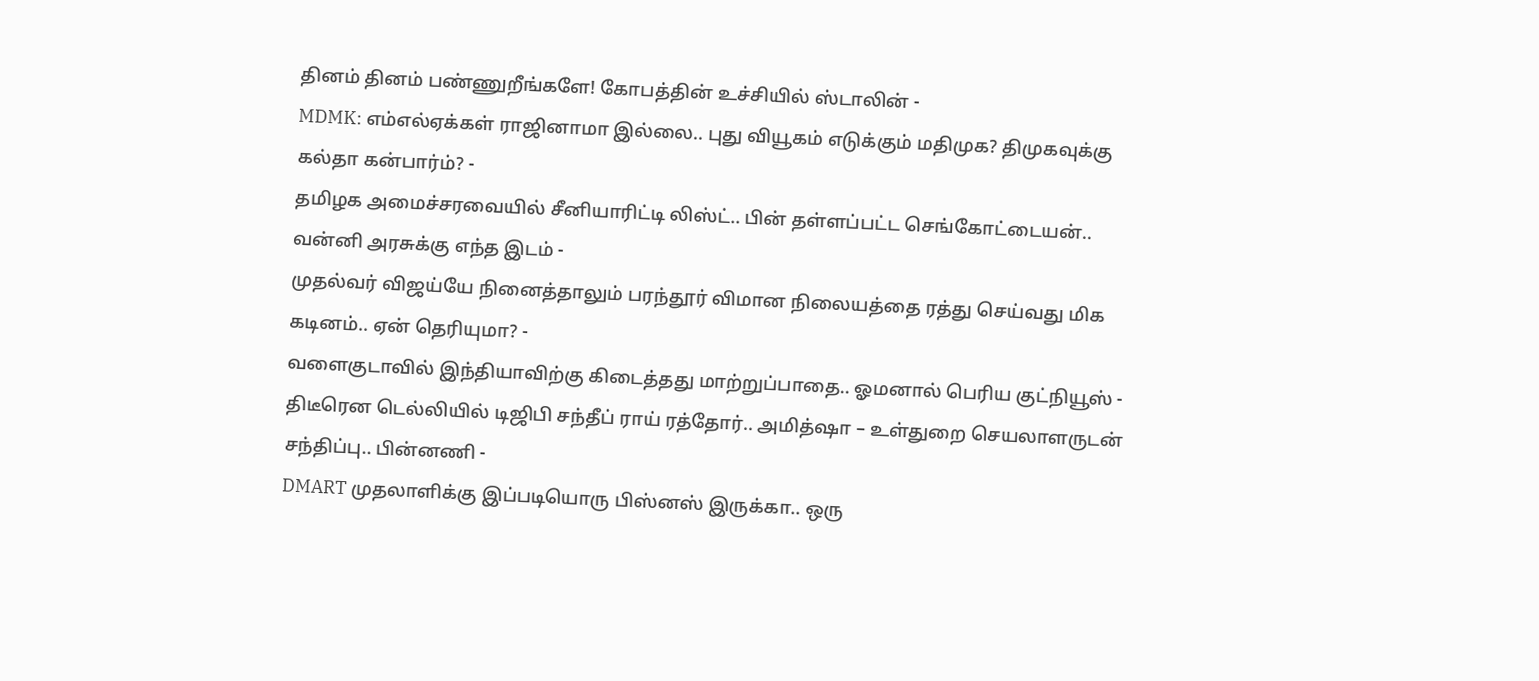தினம் தினம் பண்ணுறீங்களே! கோபத்தின் உச்சியில் ஸ்டாலின் -
MDMK: எம்எல்ஏக்கள் ராஜினாமா இல்லை.. புது வியூகம் எடுக்கும் மதிமுக? திமுகவுக்கு கல்தா கன்பார்ம்? -
தமிழக அமைச்சரவையில் சீனியாரிட்டி லிஸ்ட்.. பின் தள்ளப்பட்ட செங்கோட்டையன்.. வன்னி அரசுக்கு எந்த இடம் -
முதல்வர் விஜய்யே நினைத்தாலும் பரந்தூர் விமான நிலையத்தை ரத்து செய்வது மிக கடினம்.. ஏன் தெரியுமா? -
வளைகுடாவில் இந்தியாவிற்கு கிடைத்தது மாற்றுப்பாதை.. ஓமனால் பெரிய குட்நியூஸ் -
திடீரென டெல்லியில் டிஜிபி சந்தீப் ராய் ரத்தோர்.. அமித்ஷா – உள்துறை செயலாளருடன் சந்திப்பு.. பின்னணி -
DMART முதலாளிக்கு இப்படியொரு பிஸ்னஸ் இருக்கா.. ஒரு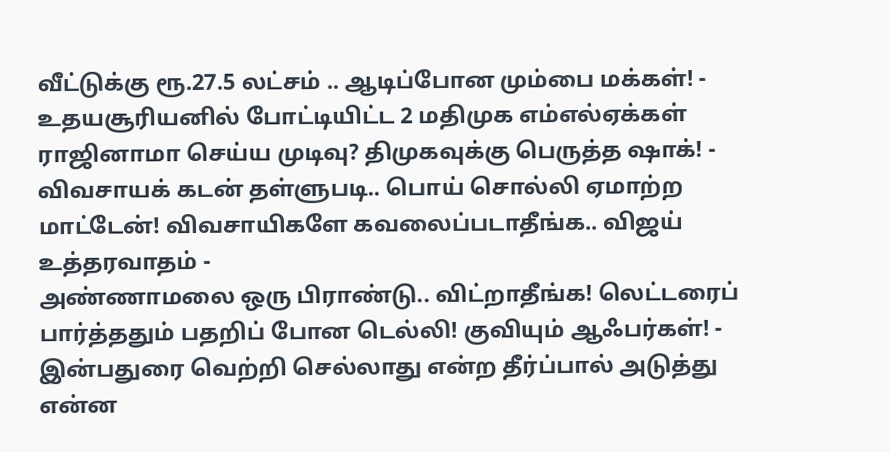வீட்டுக்கு ரூ.27.5 லட்சம் .. ஆடிப்போன மும்பை மக்கள்! -
உதயசூரியனில் போட்டியிட்ட 2 மதிமுக எம்எல்ஏக்கள் ராஜினாமா செய்ய முடிவு? திமுகவுக்கு பெருத்த ஷாக்! -
விவசாயக் கடன் தள்ளுபடி.. பொய் சொல்லி ஏமாற்ற மாட்டேன்! விவசாயிகளே கவலைப்படாதீங்க.. விஜய் உத்தரவாதம் -
அண்ணாமலை ஒரு பிராண்டு.. விட்றாதீங்க! லெட்டரைப் பார்த்ததும் பதறிப் போன டெல்லி! குவியும் ஆஃபர்கள்! -
இன்பதுரை வெற்றி செல்லாது என்ற தீர்ப்பால் அடுத்து என்ன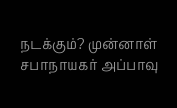நடக்கும்? முன்னாள் சபாநாயகர் அப்பாவு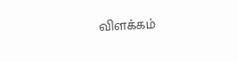விளக்கம்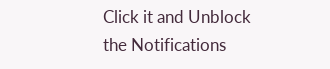Click it and Unblock the Notifications